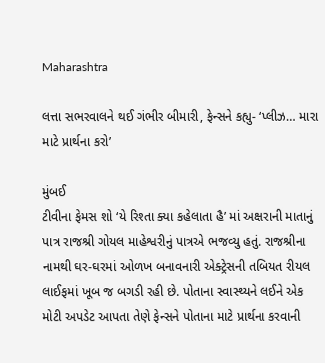Maharashtra

લત્તા સભરવાલને થઈ ગંભીર બીમારી, ફેન્સને કહ્યુ- ‘પ્લીઝ… મારા માટે પ્રાર્થના કરો’

મુંબઈ
ટીવીના ફેમસ શો ‘યે રિશ્તા ક્યા કહેલાતા હૈ’ માં અક્ષરાની માતાનું પાત્ર રાજશ્રી ગોયલ માહેશ્વરીનું પાત્રએ ભજવ્યુ હતું. રાજશ્રીના નામથી ઘર-ઘરમાં ઓળખ બનાવનારી એક્ટ્રેસની તબિયત રીયલ લાઈફમાં ખૂબ જ બગડી રહી છે. પોતાના સ્વાસ્થ્યને લઈને એક મોટી અપડેટ આપતા તેણે ફેન્સને પોતાના માટે પ્રાર્થના કરવાની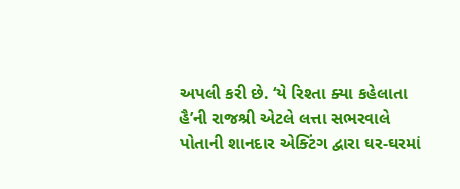અપલી કરી છે. ‘યે રિશ્તા ક્યા કહેલાતા હૈ’ની રાજશ્રી એટલે લત્તા સભરવાલે પોતાની શાનદાર એક્ટિંગ દ્વારા ઘર-ઘરમાં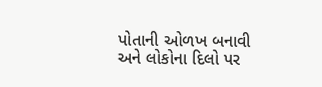પોતાની ઓળખ બનાવી અને લોકોના દિલો પર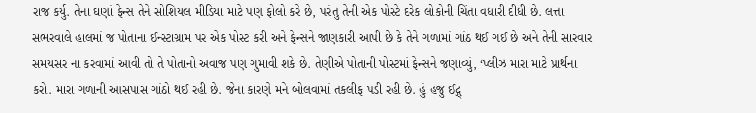રાજ કર્યુ. તેના ઘણાં ફેન્સ તેને સોશિયલ મીડિયા માટે પણ ફોલો કરે છે, પરંતુ તેની એક પોસ્ટે દરેક લોકોની ચિંતા વધારી દીધી છે. લત્તા સભરવાલે હાલમાં જ પોતાના ઈન્સ્ટાગ્રામ પર એક પોસ્ટ કરી અને ફેન્સને જાણકારી આપી છે કે તેને ગળામાં ગાંઠ થઈ ગઈ છે અને તેની સારવાર સમયસર ના કરવામાં આવી તો તે પોતાનો અવાજ પણ ગુમાવી શકે છે. તેણીએ પોતાની પોસ્ટમાં ફેન્સને જણાવ્યું, ‘પ્લીઝ મારા માટે પ્રાર્થના કરો. મારા ગળાની આસપાસ ગાંઠો થઈ રહી છે. જેના કારણે મને બોલવામાં તકલીફ પડી રહી છે. હું હજુ ઈદ્ગ્‌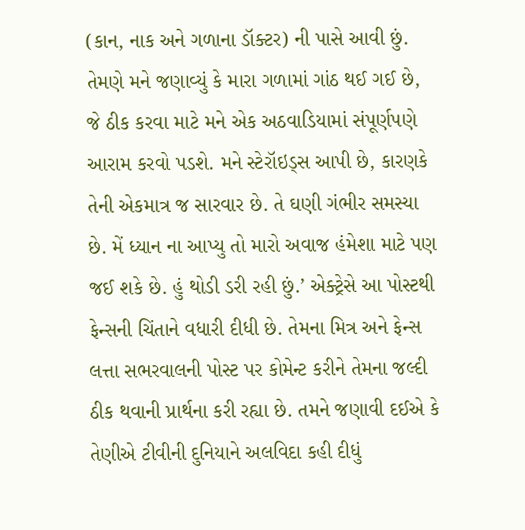(કાન, નાક અને ગળાના ડૉક્ટર) ની પાસે આવી છું. તેમણે મને જણાવ્યું કે મારા ગળામાં ગાંઠ થઈ ગઈ છે, જે ઠીક કરવા માટે મને એક અઠવાડિયામાં સંપૂર્ણપણે આરામ કરવો પડશે. મને સ્ટેરૉઇડ્‌સ આપી છે, કારણકે તેની એકમાત્ર જ સારવાર છે. તે ઘણી ગંભીર સમસ્યા છે. મેં ધ્યાન ના આપ્યુ તો મારો અવાજ હંમેશા માટે પણ જઈ શકે છે. હું થોડી ડરી રહી છું.’ એક્ટ્રેસે આ પોસ્ટથી ફેન્સની ચિંતાને વધારી દીધી છે. તેમના મિત્ર અને ફેન્સ લત્તા સભરવાલની પોસ્ટ પર કોમેન્ટ કરીને તેમના જલ્દી ઠીક થવાની પ્રાર્થના કરી રહ્યા છે. તમને જણાવી દઈએ કે તેણીએ ટીવીની દુનિયાને અલવિદા કહી દીધું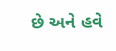છે અને હવે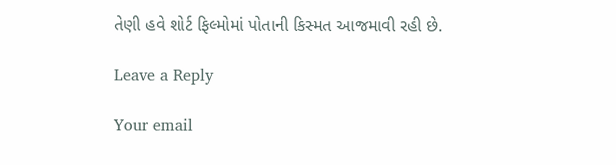તેણી હવે શોર્ટ ફિલ્મોમાં પોતાની કિસ્મત આજમાવી રહી છે.

Leave a Reply

Your email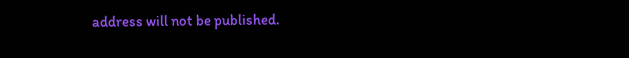address will not be published.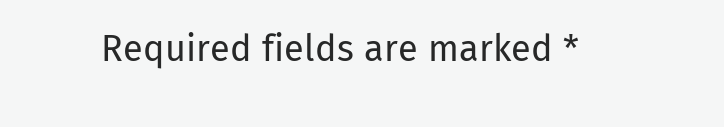Required fields are marked *